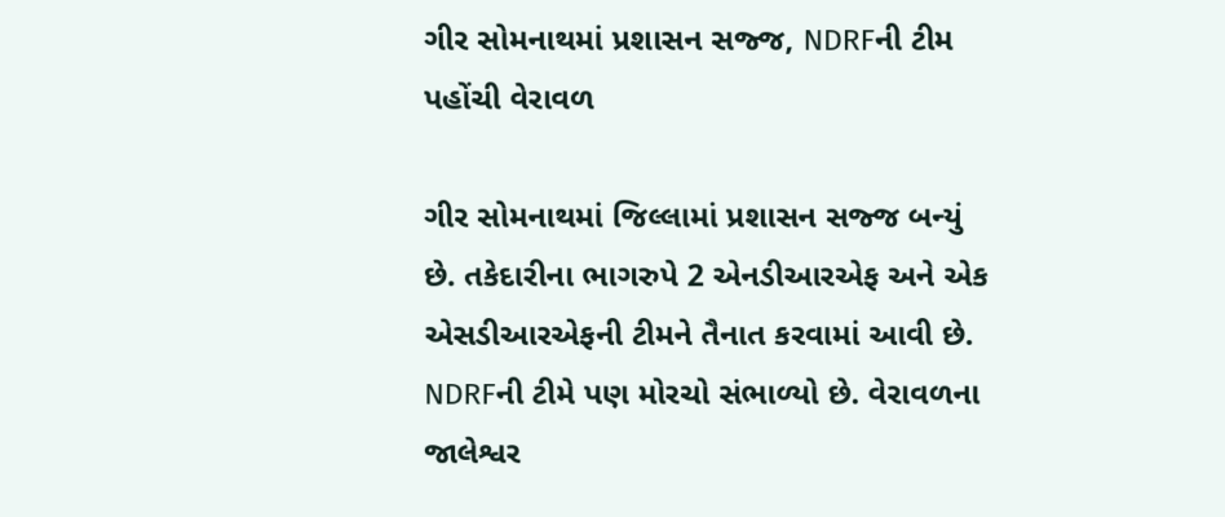ગીર સોમનાથમાં પ્રશાસન સજ્જ, NDRFની ટીમ પહોંચી વેરાવળ

ગીર સોમનાથમાં જિલ્લામાં પ્રશાસન સજ્જ બન્યું છે. તકેદારીના ભાગરુપે 2 એનડીઆરએફ અને એક એસડીઆરએફની ટીમને તૈનાત કરવામાં આવી છે. NDRFની ટીમે પણ મોરચો સંભાળ્યો છે. વેરાવળના જાલેશ્વર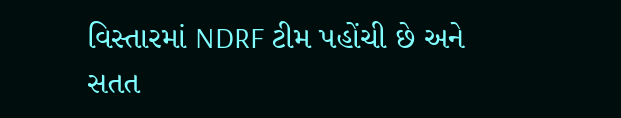વિસ્તારમાં NDRF ટીમ પહોંચી છે અને સતત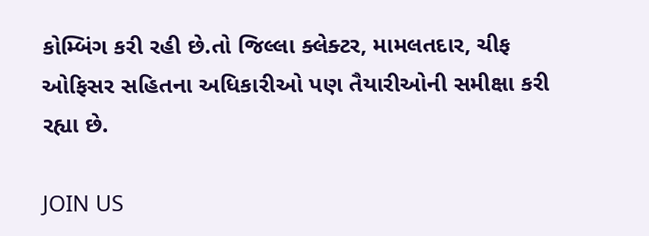કોમ્બિંગ કરી રહી છે.તો જિલ્લા ક્લેક્ટર, મામલતદાર, ચીફ ઓફિસર સહિતના અધિકારીઓ પણ તૈયારીઓની સમીક્ષા કરી રહ્યા છે.

JOIN US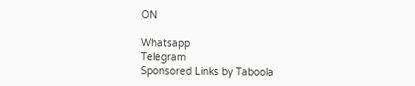ON

Whatsapp
Telegram
Sponsored Links by Taboola